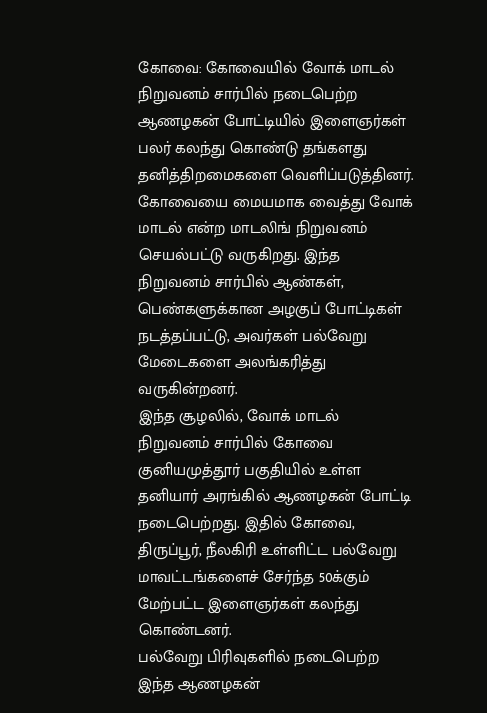கோவை: கோவையில் வோக் மாடல் நிறுவனம் சார்பில் நடைபெற்ற ஆணழகன் போட்டியில் இளைஞர்கள் பலர் கலந்து கொண்டு தங்களது தனித்திறமைகளை வெளிப்படுத்தினர்.
கோவையை மையமாக வைத்து வோக் மாடல் என்ற மாடலிங் நிறுவனம் செயல்பட்டு வருகிறது. இந்த நிறுவனம் சார்பில் ஆண்கள், பெண்களுக்கான அழகுப் போட்டிகள் நடத்தப்பட்டு, அவர்கள் பல்வேறு மேடைகளை அலங்கரித்து வருகின்றனர்.
இந்த சூழலில், வோக் மாடல் நிறுவனம் சார்பில் கோவை குனியமுத்தூர் பகுதியில் உள்ள தனியார் அரங்கில் ஆணழகன் போட்டி நடைபெற்றது. இதில் கோவை, திருப்பூர், நீலகிரி உள்ளிட்ட பல்வேறு மாவட்டங்களைச் சேர்ந்த 50க்கும் மேற்பட்ட இளைஞர்கள் கலந்து கொண்டனர்.
பல்வேறு பிரிவுகளில் நடைபெற்ற இந்த ஆணழகன்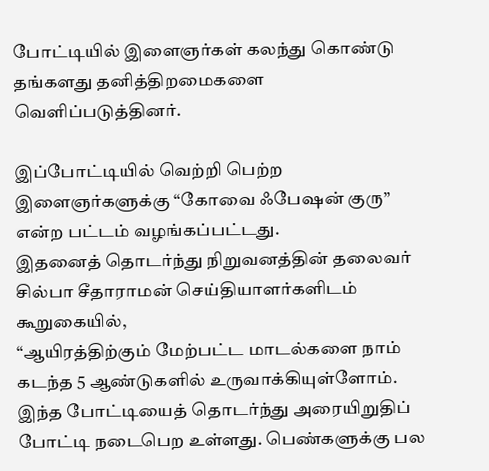போட்டியில் இளைஞர்கள் கலந்து கொண்டு தங்களது தனித்திறமைகளை வெளிப்படுத்தினர்.

இப்போட்டியில் வெற்றி பெற்ற இளைஞர்களுக்கு “கோவை ஃபேஷன் குரு” என்ற பட்டம் வழங்கப்பட்டது.
இதனைத் தொடர்ந்து நிறுவனத்தின் தலைவர் சில்பா சீதாராமன் செய்தியாளர்களிடம் கூறுகையில்,
“ஆயிரத்திற்கும் மேற்பட்ட மாடல்களை நாம் கடந்த 5 ஆண்டுகளில் உருவாக்கியுள்ளோம். இந்த போட்டியைத் தொடர்ந்து அரையிறுதிப் போட்டி நடைபெற உள்ளது. பெண்களுக்கு பல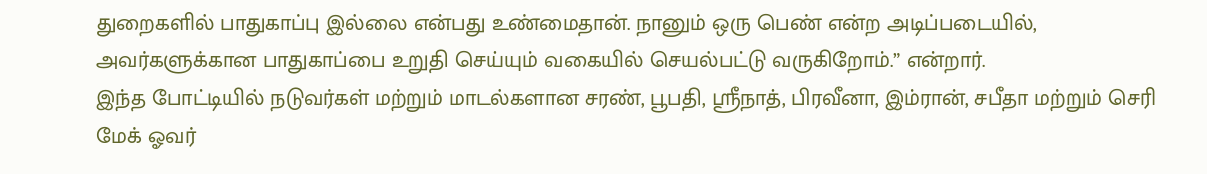துறைகளில் பாதுகாப்பு இல்லை என்பது உண்மைதான். நானும் ஒரு பெண் என்ற அடிப்படையில், அவர்களுக்கான பாதுகாப்பை உறுதி செய்யும் வகையில் செயல்பட்டு வருகிறோம்.” என்றார்.
இந்த போட்டியில் நடுவர்கள் மற்றும் மாடல்களான சரண், பூபதி, ஸ்ரீநாத், பிரவீனா, இம்ரான், சபீதா மற்றும் செரி மேக் ஓவர்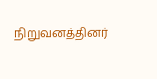நிறுவனத்தினர்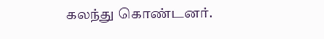கலந்து கொண்டனர்.